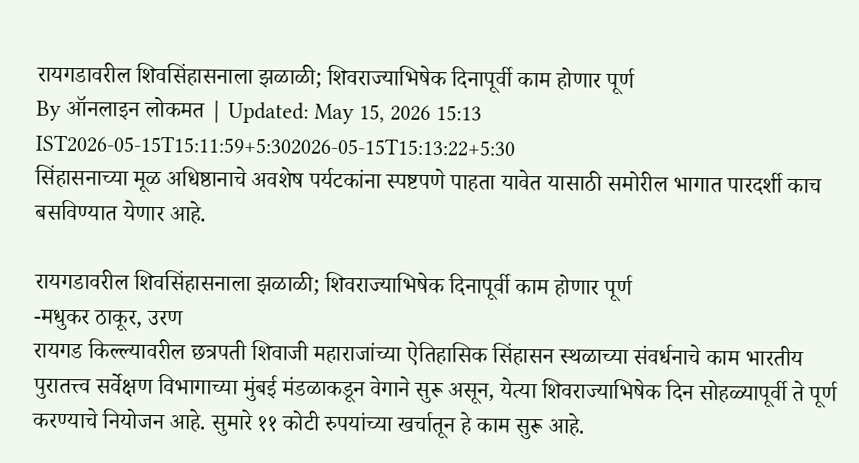रायगडावरील शिवसिंहासनाला झळाळी; शिवराज्याभिषेक दिनापूर्वी काम होणार पूर्ण
By ऑनलाइन लोकमत | Updated: May 15, 2026 15:13 IST2026-05-15T15:11:59+5:302026-05-15T15:13:22+5:30
सिंहासनाच्या मूळ अधिष्ठानाचे अवशेष पर्यटकांना स्पष्टपणे पाहता यावेत यासाठी समोरील भागात पारदर्शी काच बसविण्यात येणार आहे.

रायगडावरील शिवसिंहासनाला झळाळी; शिवराज्याभिषेक दिनापूर्वी काम होणार पूर्ण
-मधुकर ठाकूर, उरण
रायगड किल्ल्यावरील छत्रपती शिवाजी महाराजांच्या ऐतिहासिक सिंहासन स्थळाच्या संवर्धनाचे काम भारतीय पुरातत्त्व सर्वेक्षण विभागाच्या मुंबई मंडळाकडून वेगाने सुरू असून, येत्या शिवराज्याभिषेक दिन सोहळ्यापूर्वी ते पूर्ण करण्याचे नियोजन आहे. सुमारे ११ कोटी रुपयांच्या खर्चातून हे काम सुरू आहे.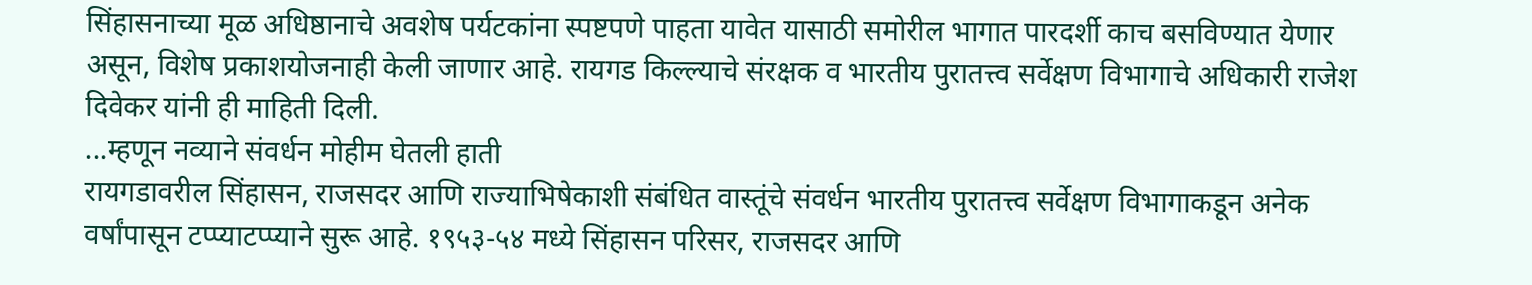सिंहासनाच्या मूळ अधिष्ठानाचे अवशेष पर्यटकांना स्पष्टपणे पाहता यावेत यासाठी समोरील भागात पारदर्शी काच बसविण्यात येणार असून, विशेष प्रकाशयोजनाही केली जाणार आहे. रायगड किल्ल्याचे संरक्षक व भारतीय पुरातत्त्व सर्वेक्षण विभागाचे अधिकारी राजेश दिवेकर यांनी ही माहिती दिली.
...म्हणून नव्याने संवर्धन मोहीम घेतली हाती
रायगडावरील सिंहासन, राजसदर आणि राज्याभिषेकाशी संबंधित वास्तूंचे संवर्धन भारतीय पुरातत्त्व सर्वेक्षण विभागाकडून अनेक वर्षांपासून टप्प्याटप्प्याने सुरू आहे. १९५३-५४ मध्ये सिंहासन परिसर, राजसदर आणि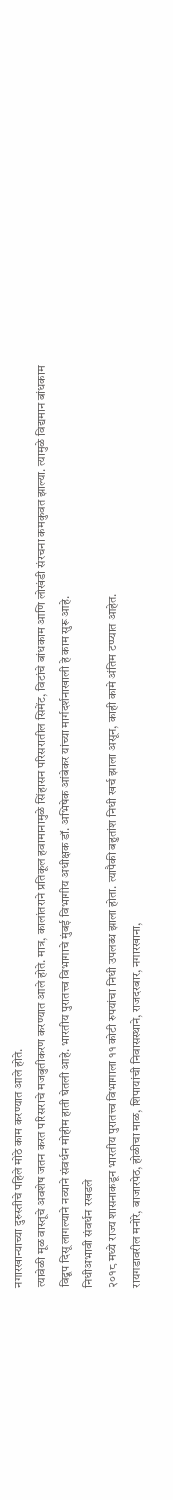नगारखान्याच्या दुरुस्तीचे पहिले मोठे काम करण्यात आले होते.
त्यावेळी मूळ वास्तूचे अवशेष जतन करत परिसराचे मजबुतीकरण करण्यात आले होते. मात्र, कालांतराने प्रतिकूल हवामानामुळे सिंहासन परिसरातील सिमेंट, विटांचे बांधकाम आणि लोखंडी संरचना कमकुवत झाल्या. त्यामुळे विद्यमान बांधकाम विद्रूप दिसू लागल्याने नव्याने संवर्धन मोहीम हाती घेतली आहे. भारतीय पुरातत्त्व विभागाचे मुंबई विभागीय अधीक्षक डॉ. अभिषेक आंबेकर यांच्या मार्गदर्शनाखाली हे काम सुरू आहे.
निधीअभावी संवर्धन रखडले
२०१८ मध्ये राज्य शासनाकडून भारतीय पुरातत्त्व विभागाला ११ कोटी रुपयांचा निधी उपलब्ध झाला होता. त्यापैकी बहुतांश निधी खर्च झाला असून, काही कामे अंतिम टप्प्यात आहेत.
रायगडावरील मनोरे, बाजारपेठ, होळीचा माळ, शिपायांची निवासस्थाने, राजदरबार, नगारखाना,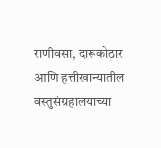राणीवसा, दारूकोठार आणि हत्तीखान्यातील वस्तुसंग्रहालयाच्या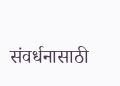संवर्धनासाठी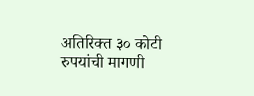अतिरिक्त ३० कोटी रुपयांची मागणी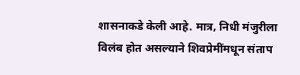शासनाकडे केली आहे. मात्र, निधी मंजुरीला विलंब होत असल्याने शिवप्रेमींमधून संताप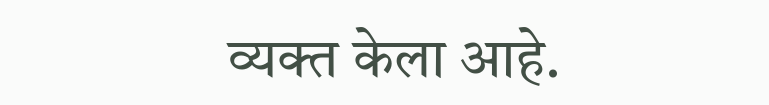व्यक्त केला आहे.